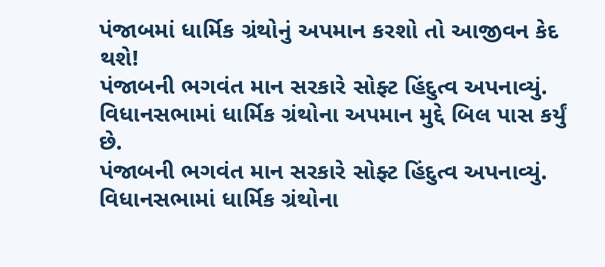પંજાબમાં ધાર્મિક ગ્રંથોનું અપમાન કરશો તો આજીવન કેદ થશે!
પંજાબની ભગવંત માન સરકારે સોફ્ટ હિંદુત્વ અપનાવ્યું. વિધાનસભામાં ધાર્મિક ગ્રંથોના અપમાન મુદ્દે બિલ પાસ કર્યું છે.
પંજાબની ભગવંત માન સરકારે સોફ્ટ હિંદુત્વ અપનાવ્યું. વિધાનસભામાં ધાર્મિક ગ્રંથોના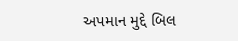અપમાન મુદ્દે બિલ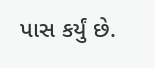પાસ કર્યું છે.